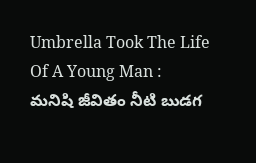Umbrella Took The Life Of A Young Man :
మనిషి జీవితం నీటి బుడగ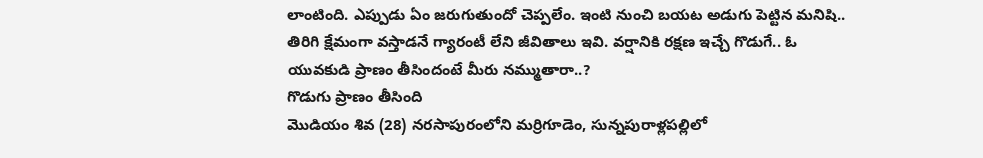లాంటింది. ఎప్పుడు ఏం జరుగుతుందో చెప్పలేం. ఇంటి నుంచి బయట అడుగు పెట్టిన మనిషి.. తిరిగి క్షేమంగా వస్తాడనే గ్యారంటీ లేని జీవితాలు ఇవి. వర్షానికి రక్షణ ఇచ్చే గొడుగే.. ఓ యువకుడి ప్రాణం తీసిందంటే మీరు నమ్ముతారా..?
గొడుగు ప్రాణం తీసింది
మొడియం శివ (28) నరసాపురంలోని మర్రిగూడెం, సున్నపురాళ్లపల్లిలో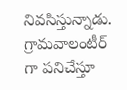నివసిస్తున్నాడు. గ్రామవాలంటీర్ గా పనిచేస్తూ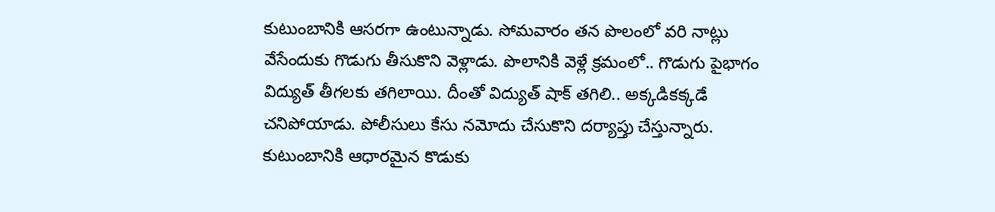కుటుంబానికి ఆసరగా ఉంటున్నాడు. సోమవారం తన పొలంలో వరి నాట్లు వేసేందుకు గొడుగు తీసుకొని వెళ్లాడు. పొలానికి వెళ్లే క్రమంలో.. గొడుగు పైభాగం విద్యుత్ తీగలకు తగిలాయి. దీంతో విద్యుత్ షాక్ తగిలి.. అక్కడికక్కడే చనిపోయాడు. పోలీసులు కేసు నమోదు చేసుకొని దర్యాప్తు చేస్తున్నారు. కుటుంబానికి ఆధారమైన కొడుకు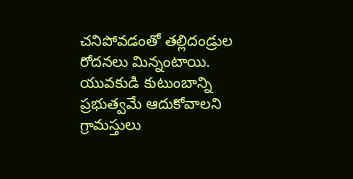చనిపోవడంతో తల్లిదండ్రుల రోదనలు మిన్నంటాయి. యువకుడి కుటుంబాన్ని ప్రభుత్వమే ఆదుకోవాలని గ్రామస్తులు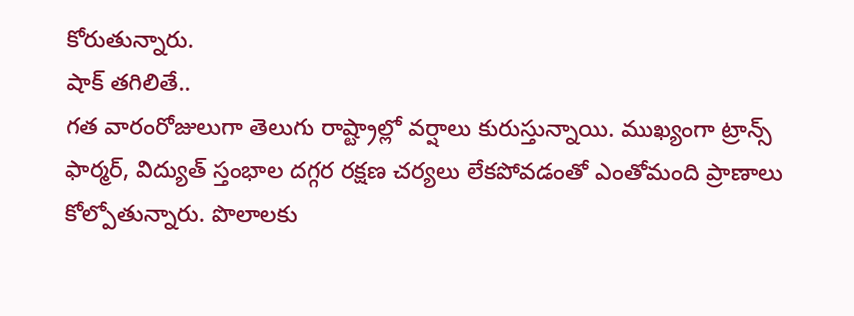కోరుతున్నారు.
షాక్ తగిలితే..
గత వారంరోజులుగా తెలుగు రాష్ట్రాల్లో వర్షాలు కురుస్తున్నాయి. ముఖ్యంగా ట్రాన్స్ ఫార్మర్, విద్యుత్ స్తంభాల దగ్గర రక్షణ చర్యలు లేకపోవడంతో ఎంతోమంది ప్రాణాలు కోల్పోతున్నారు. పొలాలకు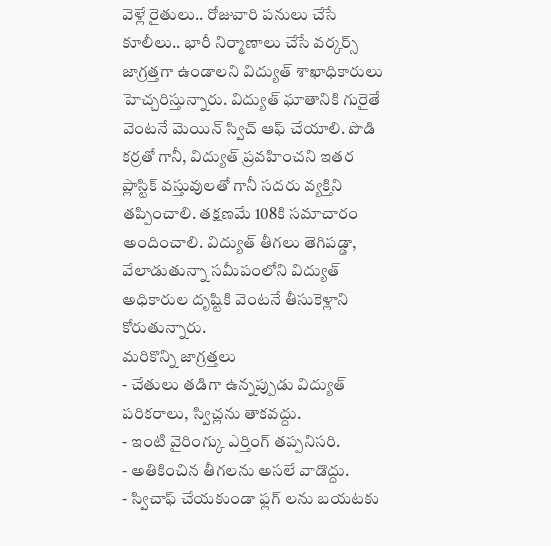వెళ్లే రైతులు.. రోజువారి పనులు చేసే కూలీలు.. భారీ నిర్మాణాలు చేసే వర్కర్స్ జాగ్రత్తగా ఉండాలని విద్యుత్ శాఖాధికారులు హెచ్చరిస్తున్నారు. విద్యుత్ ఘాతానికి గురైతే వెంటనే మెయిన్ స్విచ్ ఆఫ్ చేయాలి. పొడి కర్రతో గానీ, విద్యుత్ ప్రవహించని ఇతర ప్లాస్టిక్ వస్తువులతో గానీ సదరు వ్యక్తిని తప్పించాలి. తక్షణమే 108కి సమాచారం అందించాలి. విద్యుత్ తీగలు తెగిపడ్డా, వేలాడుతున్నా సమీపంలోని విద్యుత్ అధికారుల దృష్టికి వెంటనే తీసుకెళ్లాని కోరుతున్నారు.
మరికొన్ని జాగ్రత్తలు
- చేతులు తడిగా ఉన్నప్పుడు విద్యుత్ పరికరాలు, స్విచ్లను తాకవద్దు.
- ఇంటి వైరింగ్కు ఎర్తింగ్ తప్పనిసరి.
- అతికించిన తీగలను అసలే వాడొద్దు.
- స్విచాఫ్ చేయకుండా ఫ్లగ్ లను బయటకు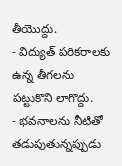తీయొద్దు.
- విద్యుత్ పరికరాలకు ఉన్న తీగలను పట్టుకొని లాగొద్దు.
- భవనాలను నీటితో తడుపుతున్నప్పుడు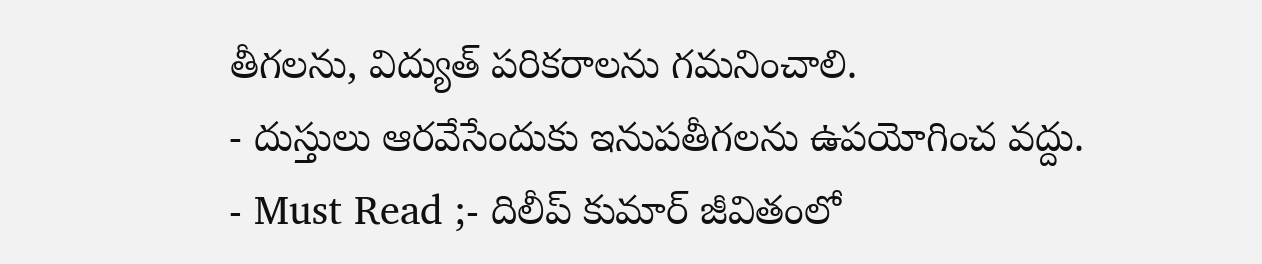తీగలను, విద్యుత్ పరికరాలను గమనించాలి.
- దుస్తులు ఆరవేసేందుకు ఇనుపతీగలను ఉపయోగించ వద్దు.
- Must Read ;- దిలీప్ కుమార్ జీవితంలో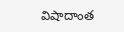విషాదాంత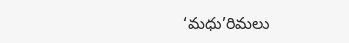‘మధు’రిమలు